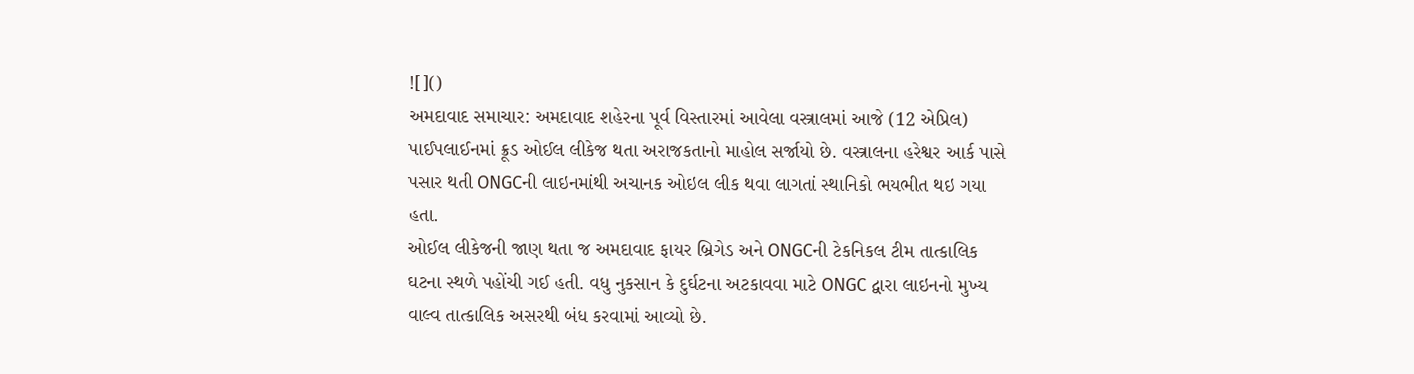![]()
અમદાવાદ સમાચાર: અમદાવાદ શહેરના પૂર્વ વિસ્તારમાં આવેલા વસ્ત્રાલમાં આજે (12 એપ્રિલ) પાઈપલાઈનમાં ક્રૂડ ઓઈલ લીકેજ થતા અરાજકતાનો માહોલ સર્જાયો છે. વસ્ત્રાલના હરેશ્વર આર્ક પાસે પસાર થતી ONGCની લાઇનમાંથી અચાનક ઓઇલ લીક થવા લાગતાં સ્થાનિકો ભયભીત થઇ ગયા હતા.
ઓઈલ લીકેજની જાણ થતા જ અમદાવાદ ફાયર બ્રિગેડ અને ONGCની ટેકનિકલ ટીમ તાત્કાલિક ઘટના સ્થળે પહોંચી ગઈ હતી. વધુ નુકસાન કે દુર્ઘટના અટકાવવા માટે ONGC દ્વારા લાઇનનો મુખ્ય વાલ્વ તાત્કાલિક અસરથી બંધ કરવામાં આવ્યો છે.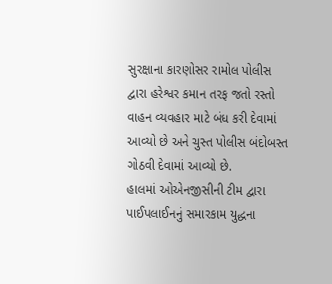સુરક્ષાના કારણોસર રામોલ પોલીસ દ્વારા હરેશ્વર કમાન તરફ જતો રસ્તો વાહન વ્યવહાર માટે બંધ કરી દેવામાં આવ્યો છે અને ચુસ્ત પોલીસ બંદોબસ્ત ગોઠવી દેવામાં આવ્યો છે.
હાલમાં ઓએનજીસીની ટીમ દ્વારા પાઈપલાઈનનું સમારકામ યુદ્ધના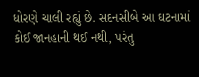ધોરણે ચાલી રહ્યું છે. સદનસીબે આ ઘટનામાં કોઈ જાનહાની થઈ નથી, પરંતુ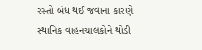રસ્તો બંધ થઈ જવાના કારણે સ્થાનિક વાહનચાલકોને થોડી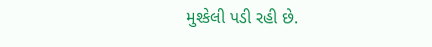મુશ્કેલી પડી રહી છે.